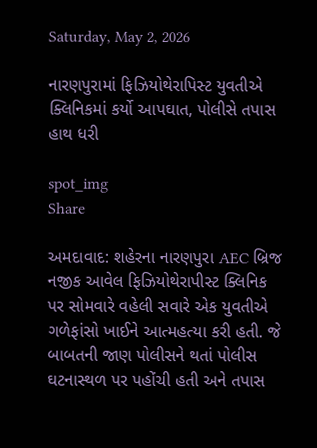Saturday, May 2, 2026

નારણપુરામાં ફિઝિયોથેરાપિસ્ટ યુવતીએ ક્લિનિકમાં કર્યો આપઘાત, પોલીસે તપાસ હાથ ધરી

spot_img
Share

અમદાવાદ: શહેરના નારણપુરા AEC બ્રિજ નજીક આવેલ ફિઝિયોથેરાપીસ્ટ ક્લિનિક પર સોમવારે વહેલી સવારે એક યુવતીએ ગળેફાંસો ખાઈને આત્મહત્યા કરી હતી. જે બાબતની જાણ પોલીસને થતાં પોલીસ ઘટનાસ્થળ પર પહોંચી હતી અને તપાસ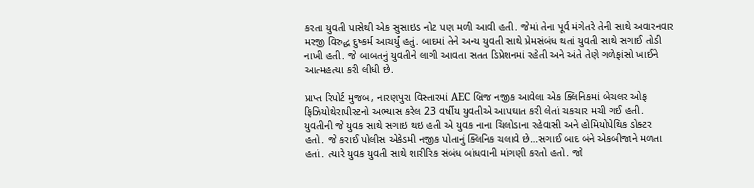કરતા યુવતી પાસેથી એક સુસાઇડ નોટ પણ મળી આવી હતી. જેમાં તેના પૂર્વ મંગેતરે તેની સાથે અવારનવાર મરજી વિરુદ્ધ દુષ્કર્મ આચર્યું હતું. બાદમાં તેને અન્ય યુવતી સાથે પ્રેમસંબંધ થતાં યુવતી સાથે સગાઈ તોડી નાખી હતી. જે બાબતનું યુવતીને લાગી આવતા સતત ડિપ્રેશનમાં રહેતી અને અંતે તેણે ગળેફાંસો ખાઈને આત્મહત્યા કરી લીધી છે.

પ્રાપ્ત રિપોર્ટ મુજબ, નારણપુરા વિસ્તારમાં AEC બ્રિજ નજીક આવેલા એક ક્લિનિકમાં બેચલર ઓફ ફિઝિયોથેરાપીસ્ટનો અભ્યાસ કરેલ 23 વર્ષીય યુવતીએ આપઘાત કરી લેતાં ચકચાર મચી ગઈ હતી. યુવતીની જે યુવક સાથે સગાઇ થઇ હતી એ યુવક નાના ચિલોડાના રહેવાસી અને હોમિયોપેથિક ડોક્ટર હતો. જે કરાઈ પોલીસ એકેડમી નજીક પોતાનું ક્લિનિક ચલાવે છે…સગાઈ બાદ બંને એકબીજાને મળતા હતાં. ત્યારે યુવક યુવતી સાથે શારીરિક સંબંધ બાંધવાની માંગણી કરતો હતો. જો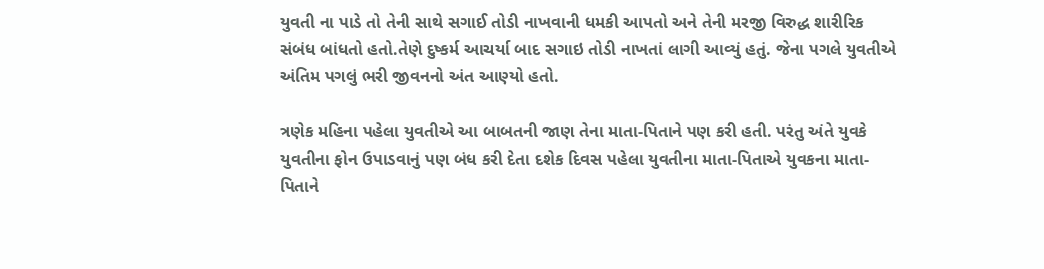યુવતી ના પાડે તો તેની સાથે સગાઈ તોડી નાખવાની ધમકી આપતો અને તેની મરજી વિરુદ્ધ શારીરિક સંબંધ બાંધતો હતો.તેણે દુષ્કર્મ આચર્યા બાદ સગાઇ તોડી નાખતાં લાગી આવ્યું હતું. જેના પગલે યુવતીએ અંતિમ પગલું ભરી જીવનનો અંત આણ્યો હતો.

ત્રણેક મહિના પહેલા યુવતીએ આ બાબતની જાણ તેના માતા-પિતાને પણ કરી હતી. પરંતુ અંતે યુવકે યુવતીના ફોન ઉપાડવાનું પણ બંધ કરી દેતા દશેક દિવસ પહેલા યુવતીના માતા-પિતાએ યુવકના માતા-પિતાને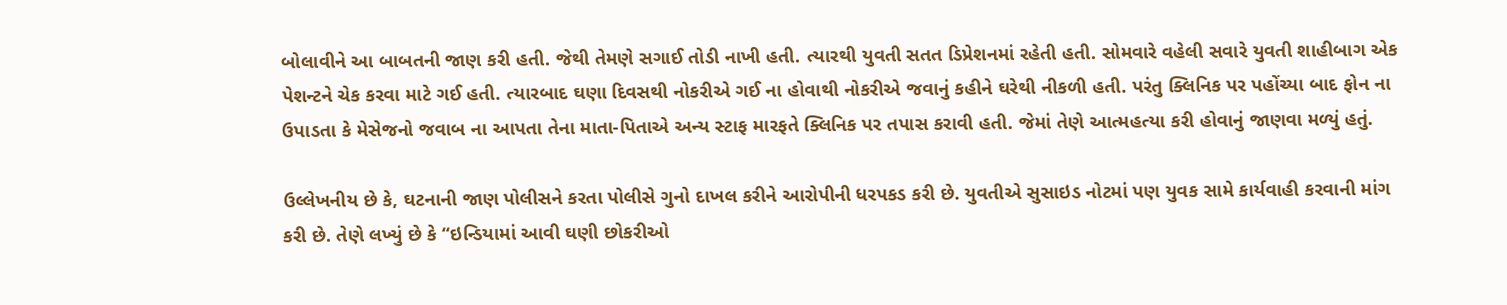બોલાવીને આ બાબતની જાણ કરી હતી. જેથી તેમણે સગાઈ તોડી નાખી હતી. ત્યારથી યુવતી સતત ડિપ્રેશનમાં રહેતી હતી. સોમવારે વહેલી સવારે યુવતી શાહીબાગ એક પેશન્ટને ચેક કરવા માટે ગઈ હતી. ત્યારબાદ ઘણા દિવસથી નોકરીએ ગઈ ના હોવાથી નોકરીએ જવાનું કહીને ઘરેથી નીકળી હતી. પરંતુ ક્લિનિક પર પહોંચ્યા બાદ ફોન ના ઉપાડતા કે મેસેજનો જવાબ ના આપતા તેના માતા-પિતાએ અન્ય સ્ટાફ મારફતે ક્લિનિક પર તપાસ કરાવી હતી. જેમાં તેણે આત્મહત્યા કરી હોવાનું જાણવા મળ્યું હતું.

ઉલ્લેખનીય છે કે, ઘટનાની જાણ પોલીસને કરતા પોલીસે ગુનો દાખલ કરીને આરોપીની ધરપકડ કરી છે. યુવતીએ સુસાઇડ નોટમાં પણ યુવક સામે કાર્યવાહી કરવાની માંગ કરી છે. તેણે લખ્યું છે કે ‘‘ઇન્ડિયામાં આવી ઘણી છોકરીઓ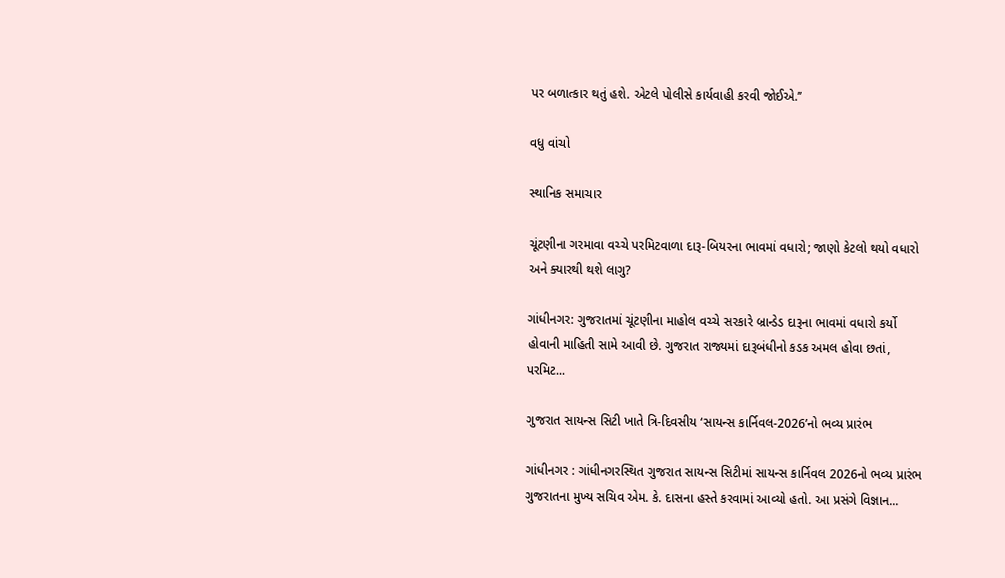પર બળાત્કાર થતું હશે. એટલે પોલીસે કાર્યવાહી કરવી જોઈએ.’’

વધુ વાંચો

સ્થાનિક સમાચાર

ચૂંટણીના ગરમાવા વચ્ચે પરમિટવાળા દારૂ-બિયરના ભાવમાં વધારો; જાણો કેટલો થયો વધારો અને ક્યારથી થશે લાગુ?

ગાંધીનગર: ગુજરાતમાં ચૂંટણીના માહોલ વચ્ચે સરકારે બ્રાન્ડેડ દારૂના ભાવમાં વધારો કર્યો હોવાની માહિતી સામે આવી છે. ગુજરાત રાજ્યમાં દારૂબંધીનો કડક અમલ હોવા છતાં, પરમિટ...

ગુજરાત સાયન્સ સિટી ખાતે ત્રિ-દિવસીય ‘સાયન્સ કાર્નિવલ-2026’નો ભવ્ય પ્રારંભ

ગાંધીનગર : ગાંધીનગરસ્થિત ગુજરાત સાયન્સ સિટીમાં સાયન્સ કાર્નિવલ 2026નો ભવ્ય પ્રારંભ ગુજરાતના મુખ્ય સચિવ એમ. કે. દાસના હસ્તે કરવામાં આવ્યો હતો. આ પ્રસંગે વિજ્ઞાન...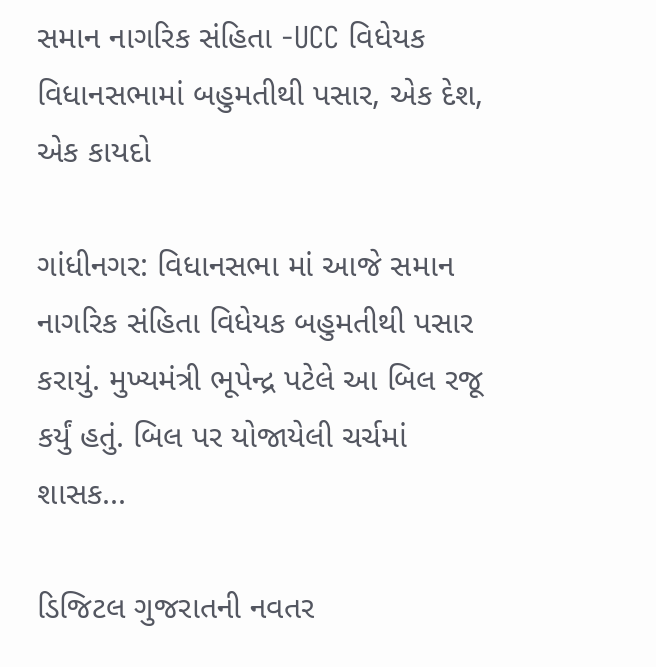સમાન નાગરિક સંહિતા -UCC વિધેયક વિધાનસભામાં બહુમતીથી પસાર, એક દેશ, એક કાયદો

ગાંધીનગર: વિધાનસભા માં આજે સમાન નાગરિક સંહિતા વિધેયક બહુમતીથી પસાર કરાયું. મુખ્યમંત્રી ભૂપેન્દ્ર પટેલે આ બિલ રજૂ કર્યું હતું. બિલ પર યોજાયેલી ચર્ચમાં શાસક...

ડિજિટલ ગુજરાતની નવતર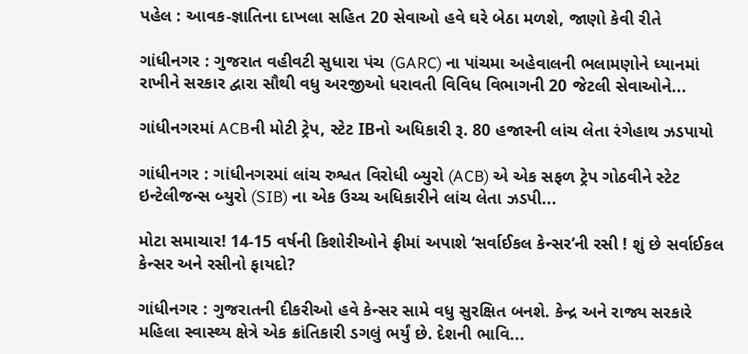પહેલ : આવક-જ્ઞાતિના દાખલા સહિત 20 સેવાઓ હવે ઘરે બેઠા મળશે, જાણો કેવી રીતે

ગાંધીનગર : ગુજરાત વહીવટી સુધારા પંચ (GARC) ના પાંચમા અહેવાલની ભલામણોને ધ્યાનમાં રાખીને સરકાર દ્વારા સૌથી વધુ અરજીઓ ધરાવતી વિવિધ વિભાગની 20 જેટલી સેવાઓને...

ગાંધીનગરમાં ACBની મોટી ટ્રેપ, સ્ટેટ IBનો અધિકારી રૂ. 80 હજારની લાંચ લેતા રંગેહાથ ઝડપાયો

ગાંધીનગર : ગાંધીનગરમાં લાંચ રુશ્વત વિરોધી બ્યુરો (ACB) એ એક સફળ ટ્રેપ ગોઠવીને સ્ટેટ ઇન્ટેલીજન્સ બ્યુરો (SIB) ના એક ઉચ્ચ અધિકારીને લાંચ લેતા ઝડપી...

મોટા સમાચાર! 14-15 વર્ષની કિશોરીઓને ફ્રીમાં અપાશે ‘સર્વાઈકલ કેન્સર’ની રસી ! શું છે સર્વાઈકલ કેન્સર અને રસીનો ફાયદો?

ગાંધીનગર : ગુજરાતની દીકરીઓ હવે કેન્સર સામે વધુ સુરક્ષિત બનશે. કેન્દ્ર અને રાજ્ય સરકારે મહિલા સ્વાસ્થ્ય ક્ષેત્રે એક ક્રાંતિકારી ડગલું ભર્યું છે. દેશની ભાવિ...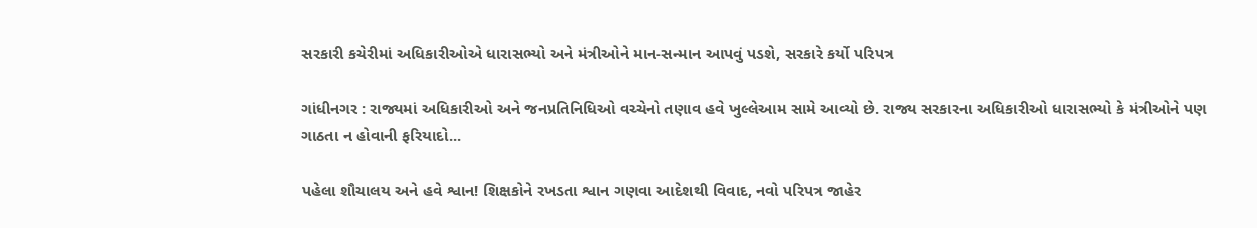સરકારી કચેરીમાં અધિકારીઓએ ધારાસભ્યો અને મંત્રીઓને માન-સન્માન આપવું પડશે, સરકારે કર્યો પરિપત્ર

ગાંધીનગર : રાજ્યમાં અધિકારીઓ અને જનપ્રતિનિધિઓ વચ્ચેનો તણાવ હવે ખુલ્લેઆમ સામે આવ્યો છે. રાજ્ય સરકારના અધિકારીઓ ધારાસભ્યો કે મંત્રીઓને પણ ગાઠતા ન હોવાની ફરિયાદો...

પહેલા શૌચાલય અને હવે શ્વાન! શિક્ષકોને રખડતા શ્વાન ગણવા આદેશથી વિવાદ, નવો પરિપત્ર જાહેર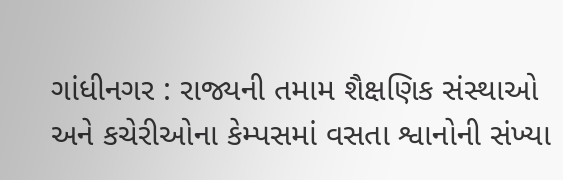ગાંધીનગર : રાજ્યની તમામ શૈક્ષણિક સંસ્થાઓ અને કચેરીઓના કેમ્પસમાં વસતા શ્વાનોની સંખ્યા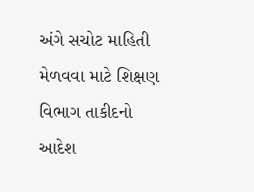અંગે સચોટ માહિતી મેળવવા માટે શિક્ષણ વિભાગ તાકીદનો આદેશ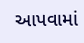આપવામાં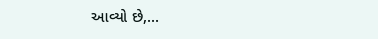આવ્યો છે,...